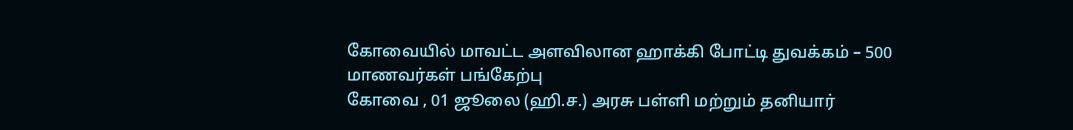கோவையில் மாவட்ட அளவிலான ஹாக்கி போட்டி துவக்கம் – 500 மாணவர்கள் பங்கேற்பு
கோவை , 01 ஜூலை (ஹி.ச.) அரசு பள்ளி மற்றும் தனியார்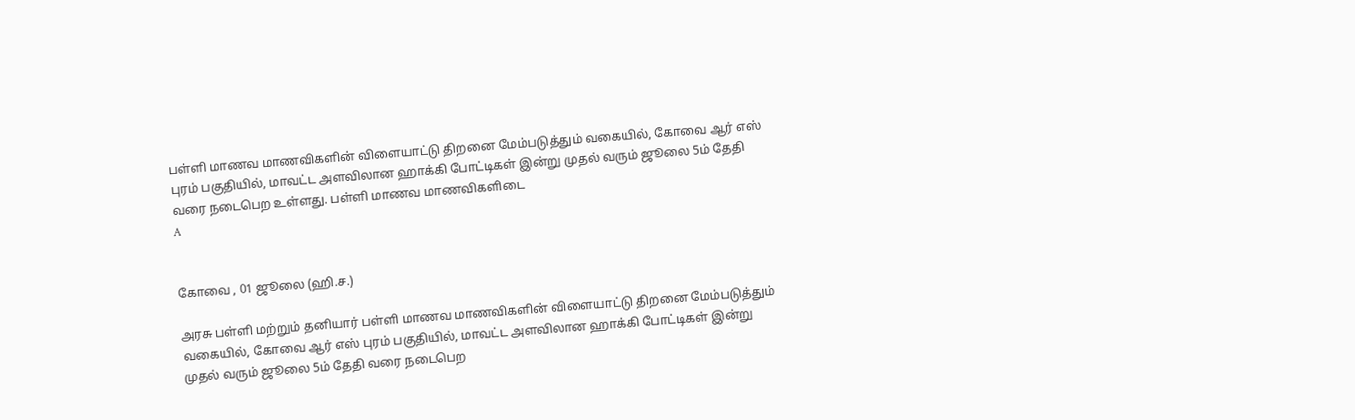பள்ளி மாணவ மாணவிகளின் விளையாட்டு திறனை மேம்படுத்தும் வகையில், கோவை ஆர் எஸ் புரம் பகுதியில், மாவட்ட அளவிலான ஹாக்கி போட்டிகள் இன்று முதல் வரும் ஜூலை 5ம் தேதி வரை நடைபெற உள்ளது. பள்ளி மாணவ மாணவிகளிடை
A


கோவை , 01 ஜூலை (ஹி.ச.)

அரசு பள்ளி மற்றும் தனியார் பள்ளி மாணவ மாணவிகளின் விளையாட்டு திறனை மேம்படுத்தும் வகையில், கோவை ஆர் எஸ் புரம் பகுதியில், மாவட்ட அளவிலான ஹாக்கி போட்டிகள் இன்று முதல் வரும் ஜூலை 5ம் தேதி வரை நடைபெற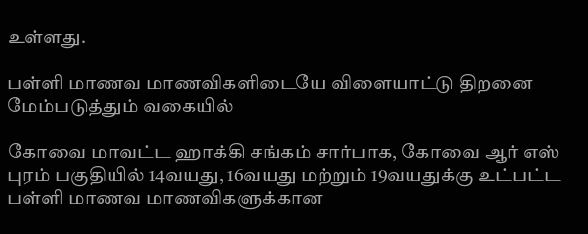உள்ளது.

பள்ளி மாணவ மாணவிகளிடையே விளையாட்டு திறனை மேம்படுத்தும் வகையில்

கோவை மாவட்ட ஹாக்கி சங்கம் சார்பாக, கோவை ஆர் எஸ் புரம் பகுதியில் 14வயது, 16வயது மற்றும் 19வயதுக்கு உட்பட்ட பள்ளி மாணவ மாணவிகளுக்கான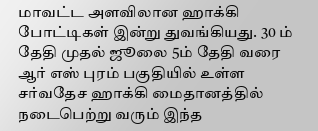மாவட்ட அளவிலான ஹாக்கி போட்டிகள் இன்று துவங்கியது. 30 ம் தேதி முதல் ஜூலை 5ம் தேதி வரை ஆர் எஸ் புரம் பகுதியில் உள்ள சர்வதேச ஹாக்கி மைதானத்தில் நடைபெற்று வரும் இந்த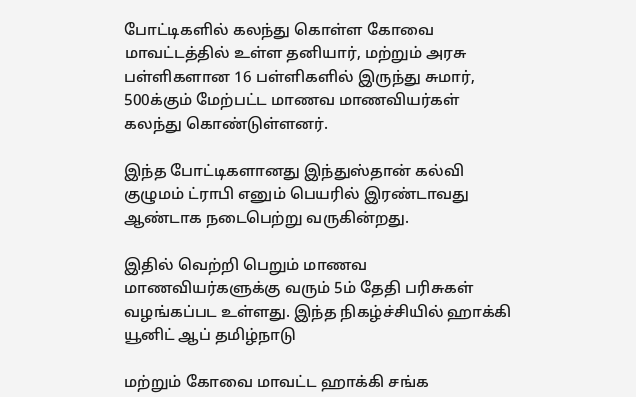போட்டிகளில் கலந்து கொள்ள கோவை மாவட்டத்தில் உள்ள தனியார், மற்றும் அரசு பள்ளிகளான 16 பள்ளிகளில் இருந்து சுமார், 500க்கும் மேற்பட்ட மாணவ மாணவியர்கள் கலந்து கொண்டுள்ளனர்.

இந்த போட்டிகளானது இந்துஸ்தான் கல்வி குழுமம் ட்ராபி எனும் பெயரில் இரண்டாவது ஆண்டாக நடைபெற்று வருகின்றது.

இதில் வெற்றி பெறும் மாணவ மாணவியர்களுக்கு வரும் 5ம் தேதி பரிசுகள் வழங்கப்பட உள்ளது. இந்த நிகழ்ச்சியில் ஹாக்கி யூனிட் ஆப் தமிழ்நாடு

மற்றும் கோவை மாவட்ட ஹாக்கி சங்க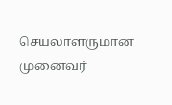செயலாளருமான முனைவர்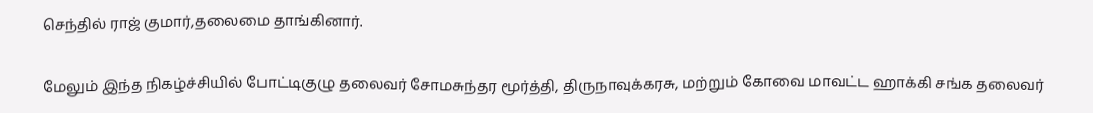செந்தில் ராஜ் குமார்,தலைமை தாங்கினார்.

மேலும் இந்த நிகழ்ச்சியில் போட்டிகுழு தலைவர் சோமசுந்தர மூர்த்தி, திருநாவுக்கரசு, மற்றும் கோவை மாவட்ட ஹாக்கி சங்க தலைவர்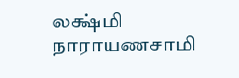லக்ஷ்மி நாராயணசாமி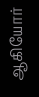ஆகியோர்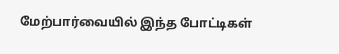மேற்பார்வையில் இந்த போட்டிகள்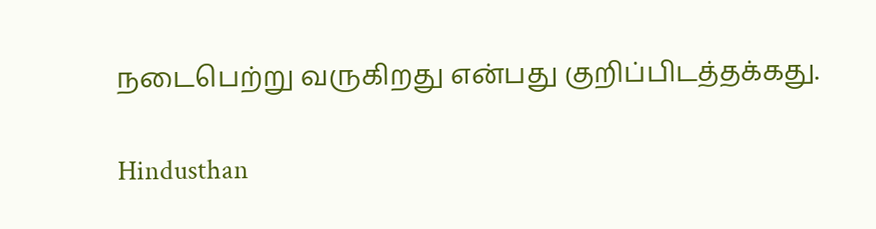நடைபெற்று வருகிறது என்பது குறிப்பிடத்தக்கது.

Hindusthan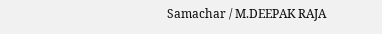Samachar / M.DEEPAK RAJA